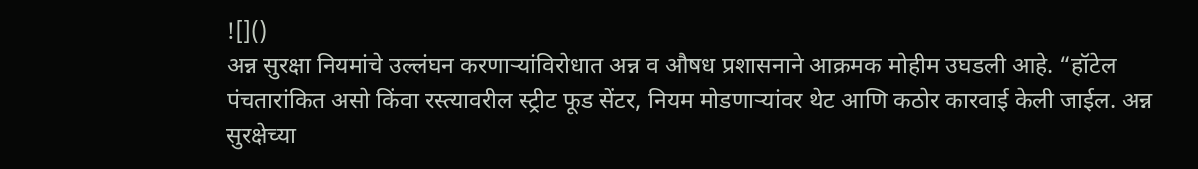![]()
अन्न सुरक्षा नियमांचे उल्लंघन करणाऱ्यांविरोधात अन्न व औषध प्रशासनाने आक्रमक मोहीम उघडली आहे. “हॉटेल पंचतारांकित असो किंवा रस्त्यावरील स्ट्रीट फूड सेंटर, नियम मोडणाऱ्यांवर थेट आणि कठोर कारवाई केली जाईल. अन्न सुरक्षेच्या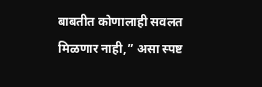बाबतीत कोणालाही सवलत मिळणार नाही,” असा स्पष्ट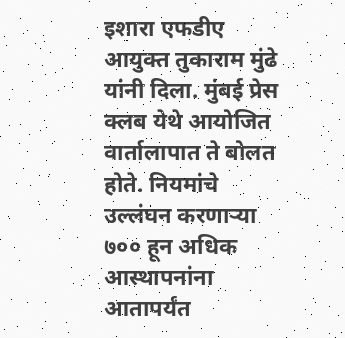इशारा एफडीए आयुक्त तुकाराम मुंढे यांनी दिला. मुंबई प्रेस क्लब येथे आयोजित वार्तालापात ते बोलत होते. नियमांचे उल्लंघन करणाऱ्या ७०० हून अधिक आस्थापनांना आतापर्यंत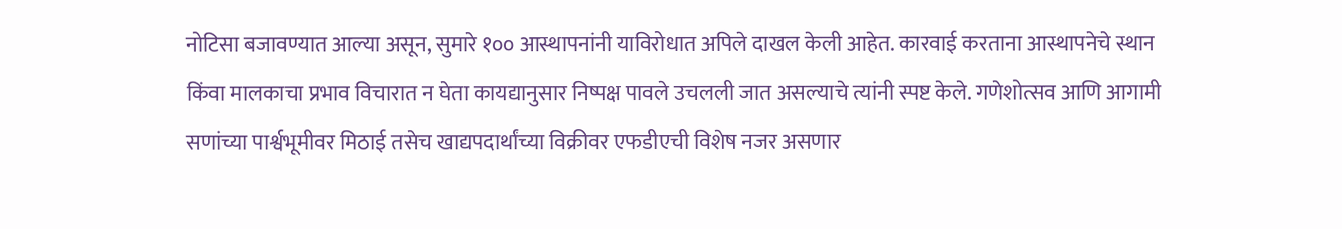नोटिसा बजावण्यात आल्या असून, सुमारे १०० आस्थापनांनी याविरोधात अपिले दाखल केली आहेत. कारवाई करताना आस्थापनेचे स्थान किंवा मालकाचा प्रभाव विचारात न घेता कायद्यानुसार निष्पक्ष पावले उचलली जात असल्याचे त्यांनी स्पष्ट केले. गणेशोत्सव आणि आगामी सणांच्या पार्श्वभूमीवर मिठाई तसेच खाद्यपदार्थांच्या विक्रीवर एफडीएची विशेष नजर असणार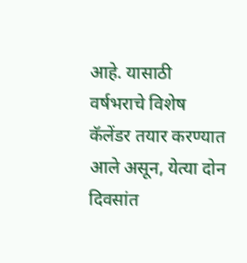आहे. यासाठी वर्षभराचे विशेष कॅलेंडर तयार करण्यात आले असून, येत्या दोन दिवसांत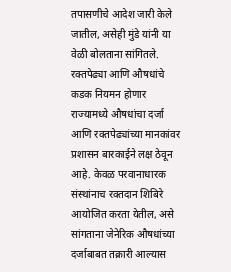तपासणीचे आदेश जारी केले जातील, असेही मुंडे यांनी या वेळी बोलताना सांगितले. रक्तपेढ्या आणि औषधांचे कडक नियमन होणार राज्यामध्ये औषधांचा दर्जा आणि रक्तपेढ्यांच्या मानकांवर प्रशासन बारकाईने लक्ष ठेवून आहे. केवळ परवानाधारक संस्थांनाच रक्तदान शिबिरे आयोजित करता येतील, असे सांगताना जेनेरिक औषधांच्या दर्जाबाबत तक्रारी आल्यास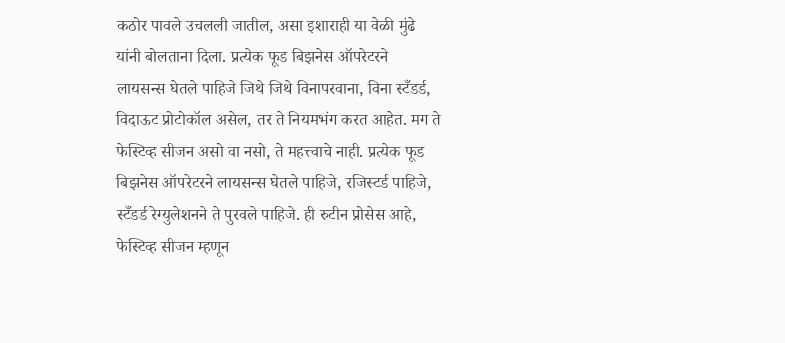कठोर पावले उचलली जातील, असा इशाराही या वेळी मुंढे यांनी बोलताना दिला. प्रत्येक फूड बिझनेस ऑपरेटरने लायसन्स घेतले पाहिजे जिथे जिथे विनापरवाना, विना स्टँडर्ड, विदाऊट प्रोटोकॉल असेल, तर ते नियमभंग करत आहेत. मग ते फेस्टिव्ह सीजन असो वा नसो, ते महत्त्वाचे नाही. प्रत्येक फूड बिझनेस ऑपरेटरने लायसन्स घेतले पाहिजे, रजिस्टर्ड पाहिजे, स्टँडर्ड रेग्युलेशनने ते पुरवले पाहिजे. ही रुटीन प्रोसेस आहे, फेस्टिव्ह सीजन म्हणून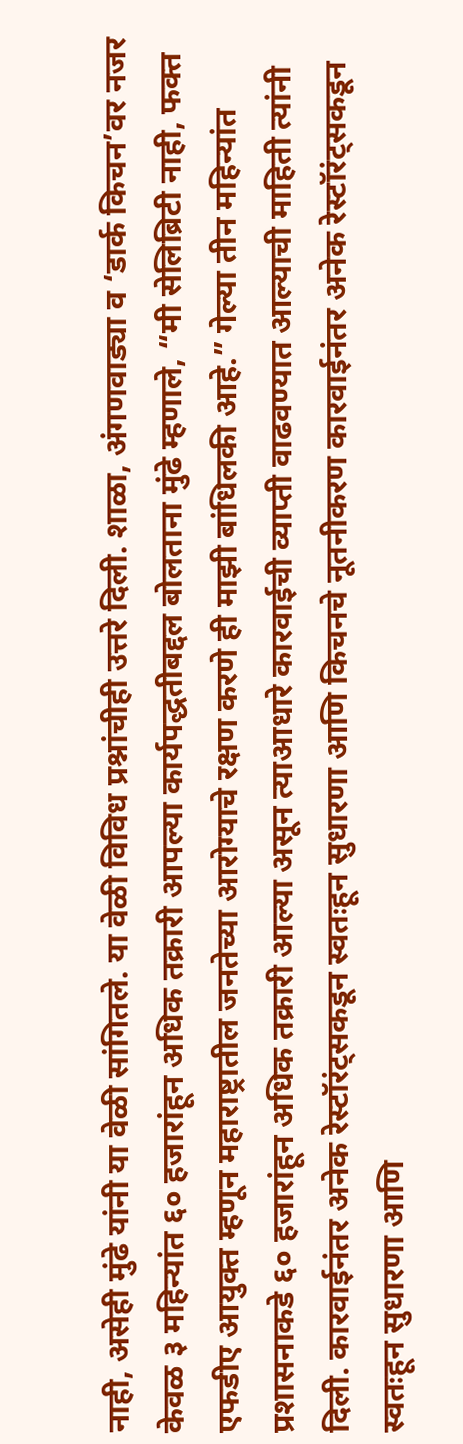नाही, असेही मुंढे यांनी या वेळी सांगितले. या वेळी विविध प्रश्नांचीही उत्तरे दिली. शाळा, अंगणवाड्या व ‘डार्क किचन’वर नजर केवळ ३ महिन्यांत ६० हजारांहून अधिक तक्रारी आपल्या कार्यपद्धतीबद्दल बोलताना मुंढे म्हणाले, “मी सेलिब्रिटी नाही, फक्त एफडीए आयुक्त म्हणून महाराष्ट्रातील जनतेच्या आरोग्याचे रक्षण करणे ही माझी बांधिलकी आहे.” गेल्या तीन महिन्यांत प्रशासनाकडे ६० हजारांहून अधिक तक्रारी आल्या असून त्याआधारे कारवाईची व्याप्ती वाढवण्यात आल्याची माहिती त्यांनी दिली. कारवाईनंतर अनेक रेस्टॉरंट्सकडून स्वतःहून सुधारणा आणि किचनचे नूतनीकरण कारवाईनंतर अनेक रेस्टॉरंट्सकडून स्वतःहून सुधारणा आणि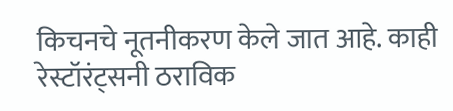किचनचे नूतनीकरण केले जात आहे. काही रेस्टॉरंट्सनी ठराविक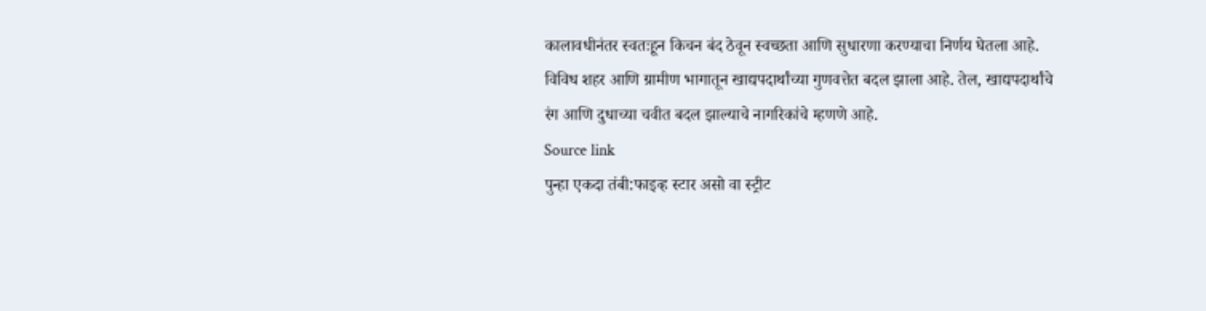कालावधीनंतर स्वतःहून किचन बंद ठेवून स्वच्छता आणि सुधारणा करण्याचा निर्णय घेतला आहे. विविध शहर आणि ग्रामीण भागातून खाद्यपदार्थांच्या गुणवत्तेत बदल झाला आहे. तेल, खाद्यपदार्थांचे रंग आणि दुधाच्या चवीत बदल झाल्याचे नागरिकांचे म्हणणे आहे.
Source link
पुन्हा एकदा तंबी:फाइव्ह स्टार असो वा स्ट्रीट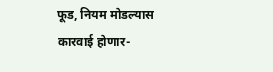फूड, नियम मोडल्यास कारवाई होणार-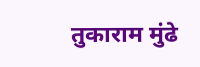तुकाराम मुंढे